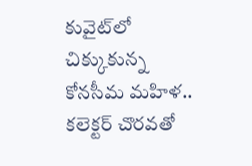కువైట్‌లో చిక్కుకున్న కోనసీమ మహిళ.. కలెక్టర్ చొరవతో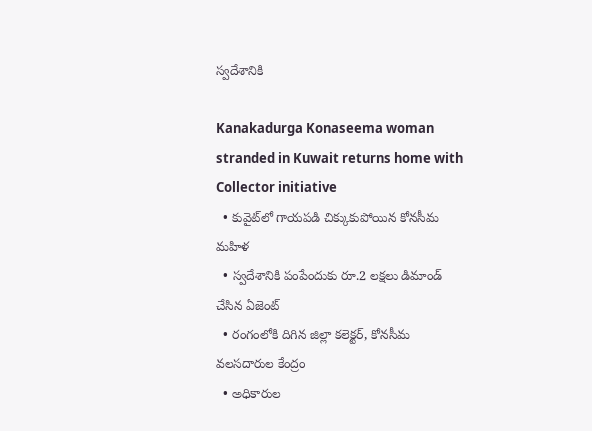స్వదేశానికి

Kanakadurga Konaseema woman stranded in Kuwait returns home with Collector initiative
  • కువైట్‌లో గాయపడి చిక్కుకుపోయిన కోనసీమ మహిళ
  • స్వదేశానికి పంపేందుకు రూ.2 లక్షలు డిమాండ్ చేసిన ఏజెంట్
  • రంగంలోకి దిగిన జిల్లా కలెక్టర్, కోనసీమ వలసదారుల కేంద్రం
  • అధికారుల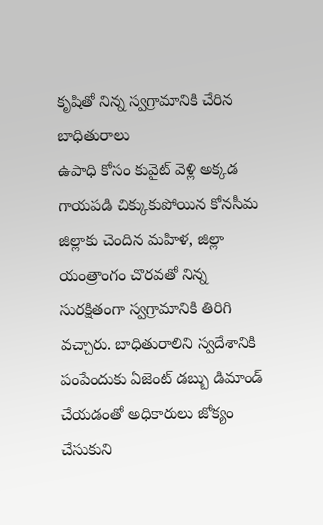కృషితో నిన్న‌ స్వగ్రామానికి చేరిన బాధితురాలు
ఉపాధి కోసం కువైట్ వెళ్లి అక్కడ గాయపడి చిక్కుకుపోయిన కోనసీమ జిల్లాకు చెందిన మహిళ, జిల్లా యంత్రాంగం చొరవతో నిన్న‌ సురక్షితంగా స్వగ్రామానికి తిరిగి వచ్చారు. బాధితురాలిని స్వదేశానికి పంపేందుకు ఏజెంట్ డబ్బు డిమాండ్ చేయడంతో అధికారులు జోక్యం చేసుకుని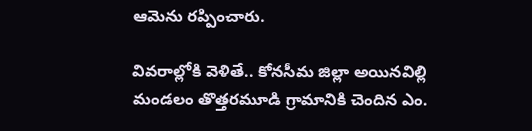ఆమెను రప్పించారు.

వివరాల్లోకి వెళితే.. కోనసీమ జిల్లా అయినవిల్లి మండలం తొత్తరమూడి గ్రామానికి చెందిన ఎం.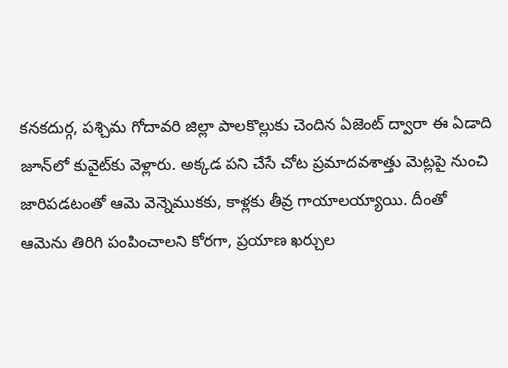కనకదుర్గ, పశ్చిమ గోదావరి జిల్లా పాలకొల్లుకు చెందిన ఏజెంట్ ద్వారా ఈ ఏడాది జూన్‌లో కువైట్‌కు వెళ్లారు. అక్కడ పని చేసే చోట ప్రమాదవశాత్తు మెట్లపై నుంచి జారిపడటంతో ఆమె వెన్నెముకకు, కాళ్లకు తీవ్ర గాయాలయ్యాయి. దీంతో ఆమెను తిరిగి పంపించాలని కోరగా, ప్రయాణ ఖర్చుల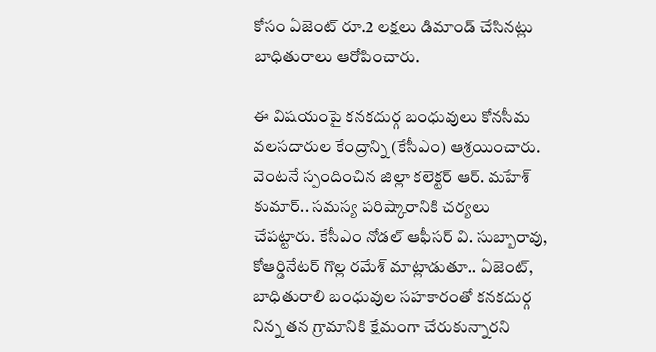కోసం ఏజెంట్ రూ.2 లక్షలు డిమాండ్ చేసినట్లు బాధితురాలు ఆరోపించారు.

ఈ విషయంపై కనకదుర్గ బంధువులు కోనసీమ వలసదారుల కేంద్రాన్ని (కేసీఎం) ఆశ్రయించారు. వెంటనే స్పందించిన జిల్లా కలెక్టర్ ఆర్. మహేశ్‌ కుమార్.. సమస్య పరిష్కారానికి చర్యలు చేపట్టారు. కేసీఎం నోడల్ ఆఫీసర్ వి. సుబ్బారావు, కోఆర్డినేటర్ గొల్ల రమేశ్‌ మాట్లాడుతూ.. ఏజెంట్, బాధితురాలి బంధువుల సహకారంతో కనకదుర్గ నిన్న‌ తన గ్రామానికి క్షేమంగా చేరుకున్నారని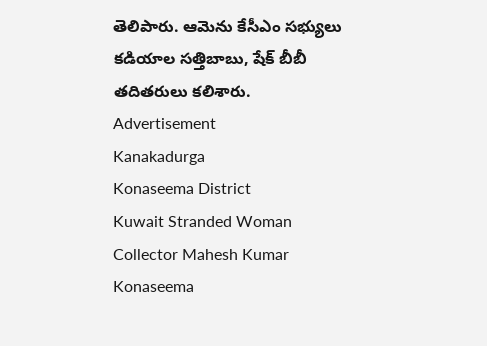తెలిపారు. ఆమెను కేసీఎం సభ్యులు కడియాల సత్తిబాబు, షేక్ బీబీ తదితరులు కలిశారు.
Advertisement
Kanakadurga
Konaseema District
Kuwait Stranded Woman
Collector Mahesh Kumar
Konaseema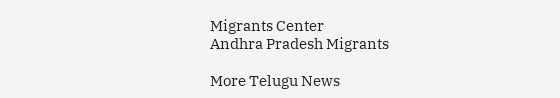Migrants Center
Andhra Pradesh Migrants

More Telugu News